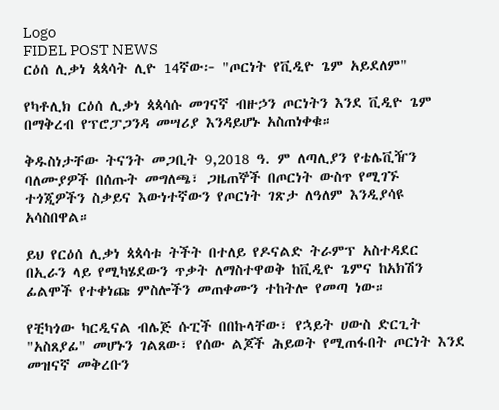Logo
FIDEL POST NEWS
ርዕሰ ሊቃነ ጳጳሳት ሊዮ 14ኛው፦ "ጦርነት የቪዲዮ ጌም አይደለም"

የካቶሊክ ርዕሰ ሊቃነ ጳጳሳሱ መገናኛ ብዙኃን ጦርነትን እንደ ቪዲዮ ጌም በማቅረብ የፕሮፓጋንዳ መሣሪያ እንዳይሆኑ አስጠነቀቁ።

ቅዱስነታቸው ትናንት መጋቢት 9,2018 ዓ. ም ለጣሊያን የቴሌቪዥን ባለሙያዎች በሰጡት መግለጫ፣ ጋዜጠኞች በጦርነት ውስጥ የሚገኙ ተጎጂዎችን ስቃይና እውነተኛውን የጦርነት ገጽታ ለዓለም እንዲያሳዩ አሳስበዋል።

ይህ የርዕሰ ሊቃነ ጳጳሳቱ ትችት በተለይ የዶናልድ ትራምፕ አስተዳደር በኢራን ላይ የሚካሄደውን ጥቃት ለማስተዋወቅ ከቪዲዮ ጌምና ከአክሽን ፊልሞች የተቀነጩ ምስሎችን መጠቀሙን ተከትሎ የመጣ ነው።

የቺካጎው ካርዲናል ብሌጅ ሱፒች በበኩላቸው፣ የኋይት ሀውስ ድርጊት "አስጸያፊ" መሆኑን ገልጸው፣ የሰው ልጆች ሕይወት የሚጠፋበት ጦርነት እንደ መዝናኛ መቅረቡን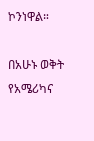ኮንነዋል።

በአሁኑ ወቅት የአሜሪካና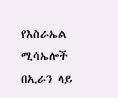የእስራኤል ሚሳኤሎች በኢራን ላይ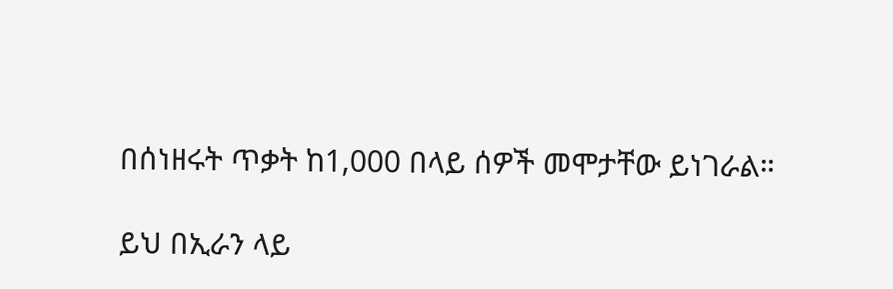በሰነዘሩት ጥቃት ከ1,000 በላይ ሰዎች መሞታቸው ይነገራል።

ይህ በኢራን ላይ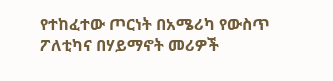የተከፈተው ጦርነት በአሜሪካ የውስጥ ፖለቲካና በሃይማኖት መሪዎች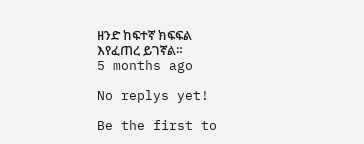ዘንድ ከፍተኛ ክፍፍል እየፈጠረ ይገኛል።
5 months ago

No replys yet!

Be the first to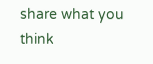share what you think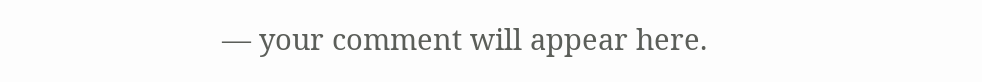— your comment will appear here.